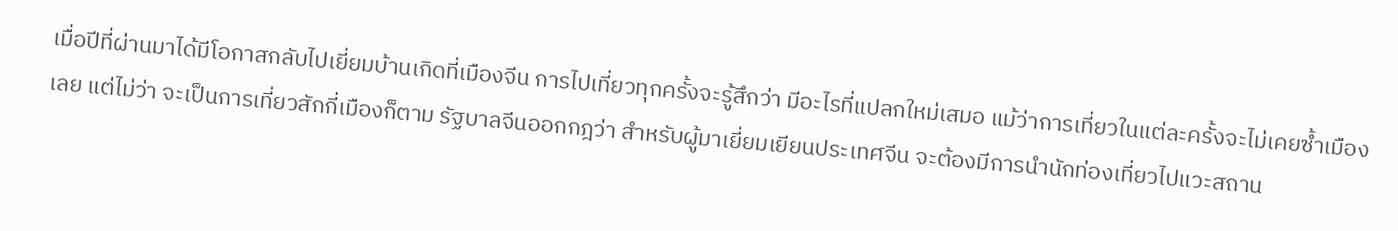เมื่อปีที่ผ่านมาได้มีโอกาสกลับไปเยี่ยมบ้านเกิดที่เมืองจีน การไปเที่ยวทุกครั้งจะรู้สึกว่า มีอะไรที่แปลกใหม่เสมอ แม้ว่าการเที่ยวในแต่ละครั้งจะไม่เคยซ้ำเมืองเลย แต่ไม่ว่า จะเป็นการเที่ยวสักกี่เมืองก็ตาม รัฐบาลจีนออกกฎว่า สำหรับผู้มาเยี่ยมเยียนประเทศจีน จะต้องมีการนำนักท่องเที่ยวไปแวะสถาน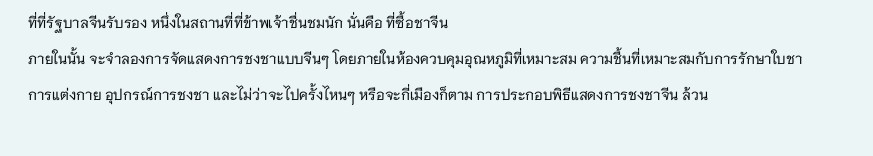ที่ที่รัฐบาลจีนรับรอง หนึ่งในสถานที่ที่ข้าพเจ้าชื่นชมนัก นั่นคือ ที่ซื้อชาจีน
ภายในนั้น จะจำลองการจัดแสดงการชงชาแบบจีนๆ โดยภายในห้องควบคุมอุณหภูมิที่เหมาะสม ความชื้นที่เหมาะสมกับการรักษาใบชา การแต่งกาย อุปกรณ์การชงชา และไม่ว่าจะไปครั้งไหนๆ หรือจะกี่เมืองก็ตาม การประกอบพิธีแสดงการชงชาจีน ล้วน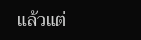แล้วแต่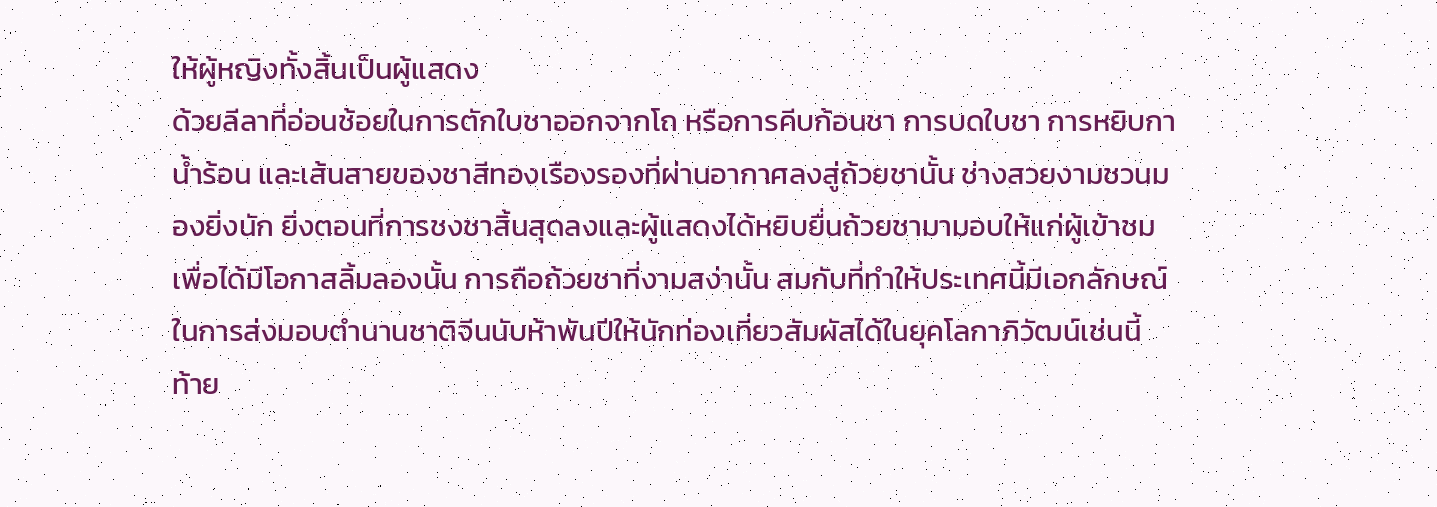ให้ผู้หญิงทั้งสิ้นเป็นผู้แสดง
ด้วยลีลาที่อ่อนช้อยในการตักใบชาออกจากโถ หรือการคีบก้อนชา การบดใบชา การหยิบกาน้ำร้อน และเส้นสายของชาสีทองเรืองรองที่ผ่านอากาศลงสู่ถ้วยชานั้น ช่างสวยงามชวนมองยิ่งนัก ยิ่งตอนที่การชงชาสิ้นสุดลงและผู้แสดงได้หยิบยื่นถ้วยชามามอบให้แก่ผู้เข้าชมเพื่อได้มีโอกาสลิ้มลองนั้น การถือถ้วยชาที่งามสง่านั้น สมกับที่ทำให้ประเทศนี้มีเอกลักษณ์ในการส่งมอบตำนานชาติจีนนับห้าพันปีให้นักท่องเที่ยวสัมผัสได้ในยุคโลกาภิวัฒน์เช่นนี้
ท้าย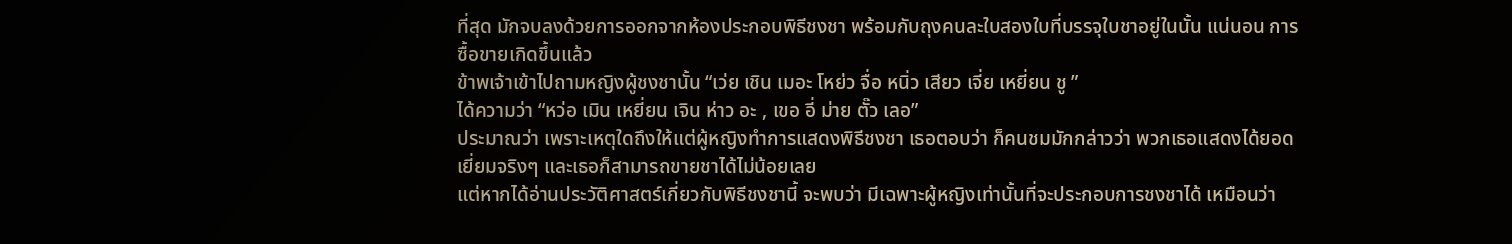ที่สุด มักจบลงด้วยการออกจากห้องประกอบพิธีชงชา พร้อมกับถุงคนละใบสองใบที่บรรจุใบชาอยู่ในนั้น แน่นอน การซื้อขายเกิดขึ้นแล้ว
ข้าพเจ้าเข้าไปถามหญิงผู้ชงชานั้น “เว่ย เชิน เมอะ โหย่ว จื่อ หนิ่ว เสียว เจี่ย เหยี่ยน ชู ”
ได้ความว่า “หว่อ เมิน เหยี่ยน เจิน ห่าว อะ , เขอ อี่ ม่าย ตั๊ว เลอ”
ประมาณว่า เพราะเหตุใดถึงให้แต่ผู้หญิงทำการแสดงพิธีชงชา เธอตอบว่า ก็คนชมมักกล่าวว่า พวกเธอแสดงได้ยอดเยี่ยมจริงๆ และเธอก็สามารถขายชาได้ไม่น้อยเลย
แต่หากได้อ่านประวัติศาสตร์เกี่ยวกับพิธีชงชานี้ จะพบว่า มีเฉพาะผู้หญิงเท่านั้นที่จะประกอบการชงชาได้ เหมือนว่า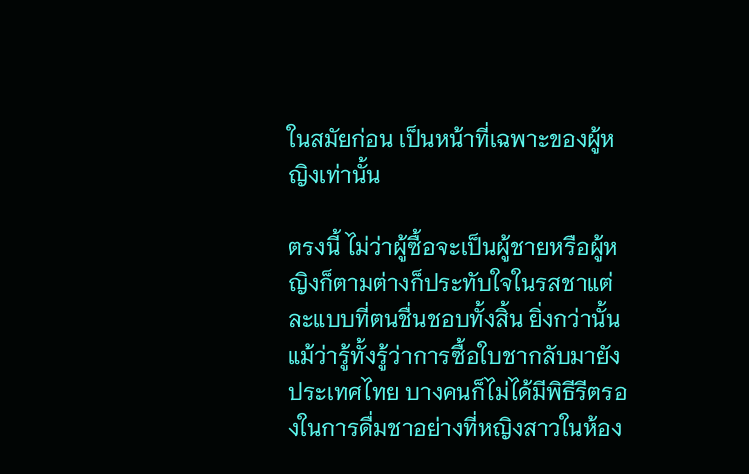ในสมัยก่อน เป็นหน้าที่เฉพาะของผู้หญิงเท่านั้น

ตรงนี้ ไม่ว่าผู้ซื้อจะเป็นผู้ชายหรือผู้หญิงก็ตามต่างก็ประทับใจในรสชาแต่ละแบบที่ตนชื่นชอบทั้งสิ้น ยิ่งกว่านั้น แม้ว่ารู้ทั้งรู้ว่าการซื้อใบชากลับมายังประเทศไทย บางคนก็ไม่ได้มีพิธีรีตรองในการดื่มชาอย่างที่หญิงสาวในห้อง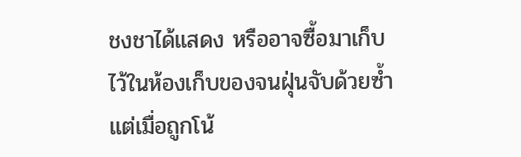ชงชาได้แสดง หรืออาจซื้อมาเก็บไว้ในห้องเก็บของจนฝุ่นจับด้วยซ้ำ แต่เมื่อถูกโน้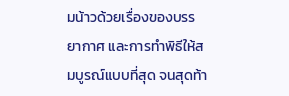มน้าวด้วยเรื่องของบรรยากาศ และการทำพิธีให้สมบูรณ์แบบที่สุด จนสุดท้า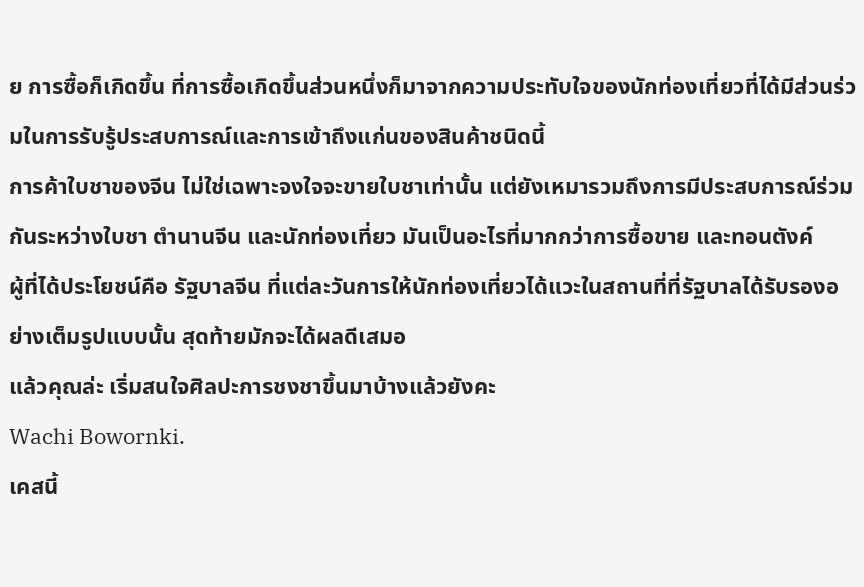ย การซื้อก็เกิดขึ้น ที่การซื้อเกิดขึ้นส่วนหนึ่งก็มาจากความประทับใจของนักท่องเที่ยวที่ได้มีส่วนร่วมในการรับรู้ประสบการณ์และการเข้าถึงแก่นของสินค้าชนิดนี้
การค้าใบชาของจีน ไม่ใช่เฉพาะจงใจจะขายใบชาเท่านั้น แต่ยังเหมารวมถึงการมีประสบการณ์ร่วมกันระหว่างใบชา ตำนานจีน และนักท่องเที่ยว มันเป็นอะไรที่มากกว่าการซื้อขาย และทอนตังค์
ผู้ที่ได้ประโยชน์คือ รัฐบาลจีน ที่แต่ละวันการให้นักท่องเที่ยวได้แวะในสถานที่ที่รัฐบาลได้รับรองอย่างเต็มรูปแบบนั้น สุดท้ายมักจะได้ผลดีเสมอ
แล้วคุณล่ะ เริ่มสนใจศิลปะการชงชาขึ้นมาบ้างแล้วยังคะ
Wachi Bowornki.
เคสนี้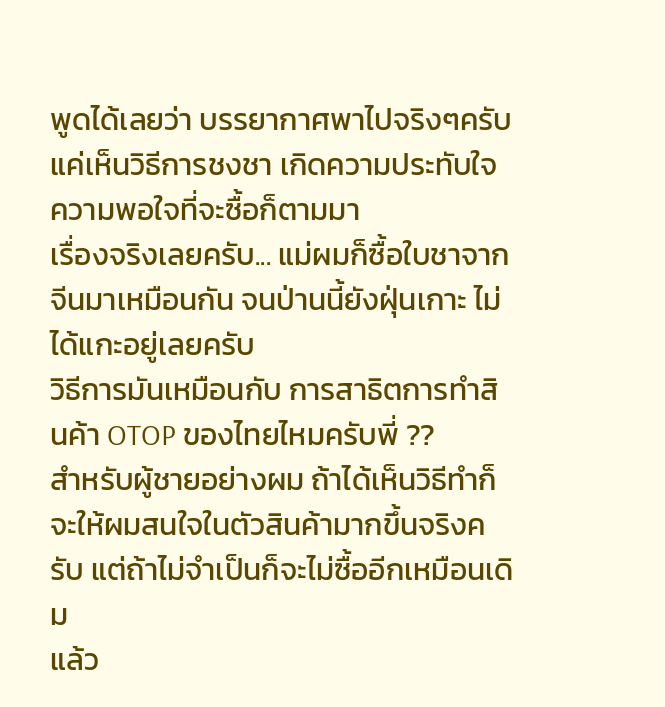พูดได้เลยว่า บรรยากาศพาไปจริงๆครับ
แค่เห็นวิธีการชงชา เกิดความประทับใจ ความพอใจที่จะซื้อก็ตามมา
เรื่องจริงเลยครับ... แม่ผมก็ซื้อใบชาจากจีนมาเหมือนกัน จนป่านนี้ยังฝุ่นเกาะ ไม่ได้แกะอยู่เลยครับ
วิธีการมันเหมือนกับ การสาธิตการทำสินค้า OTOP ของไทยไหมครับพี่ ??
สำหรับผู้ชายอย่างผม ถ้าได้เห็นวิธีทำก็จะให้ผมสนใจในตัวสินค้ามากขึ้นจริงครับ แต่ถ้าไม่จำเป็นก็จะไม่ซื้ออีกเหมือนเดิม
แล้ว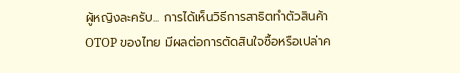ผู้หญิงละครับ... การได้เห็นวิธีการสาธิตทำตัวสินค้า OTOP ของไทย มีผลต่อการตัดสินใจซื้อหรือเปล่าค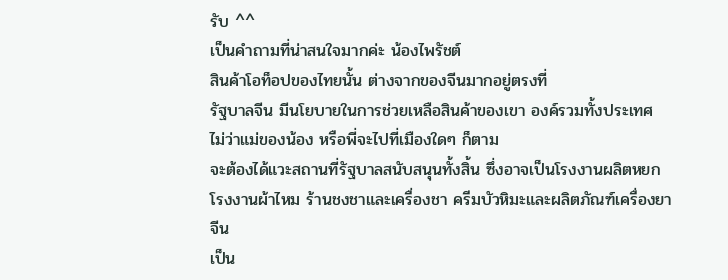รับ ^^
เป็นคำถามที่น่าสนใจมากค่ะ น้องไพรัชต์
สินค้าโอท็อปของไทยนั้น ต่างจากของจีนมากอยู่ตรงที่
รัฐบาลจีน มีนโยบายในการช่วยเหลือสินค้าของเขา องค์รวมทั้งประเทศ
ไม่ว่าแม่ของน้อง หรือพี่จะไปที่เมืองใดๆ ก็ตาม
จะต้องได้แวะสถานที่รัฐบาลสนับสนุนทั้งสิ้น ซึ่งอาจเป็นโรงงานผลิตหยก
โรงงานผ้าไหม ร้านชงชาและเครื่องชา ครีมบัวหิมะและผลิตภัณฑ์เครื่องยาจีน
เป็น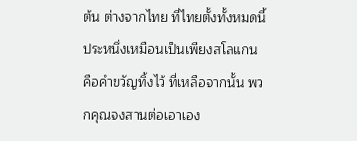ต้น ต่างจากไทย ที่ไทยตั้งทั้งหมดนี้ประหนึ่งเหมือนเป็นเพียงสโลแกน
คือคำขวัญทิ้งไว้ ที่เหลือจากนั้น พวกคุณจงสานต่อเอาเอง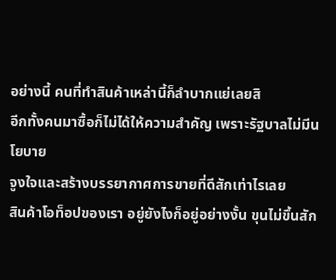อย่างนี้ คนที่ทำสินค้าเหล่านี้ก็ลำบากแย่เลยสิ
อีกทั้งคนมาซื้อก็ไม่ได้ให้ความสำคัญ เพราะรัฐบาลไม่มีนโยบาย
จูงใจและสร้างบรรยากาศการขายที่ดีสักเท่าไรเลย
สินค้าโอท็อปของเรา อยู่ยังไงก็อยู่อย่างงั้น ขุนไม่ขึ้นสัก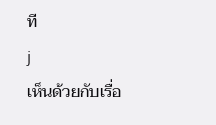ที
j
เห็นด้วยกับเรื่อ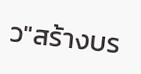ว"สร้างบร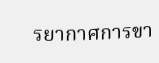รยากาศการขา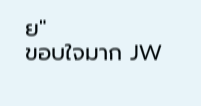ย"
ขอบใจมาก JW